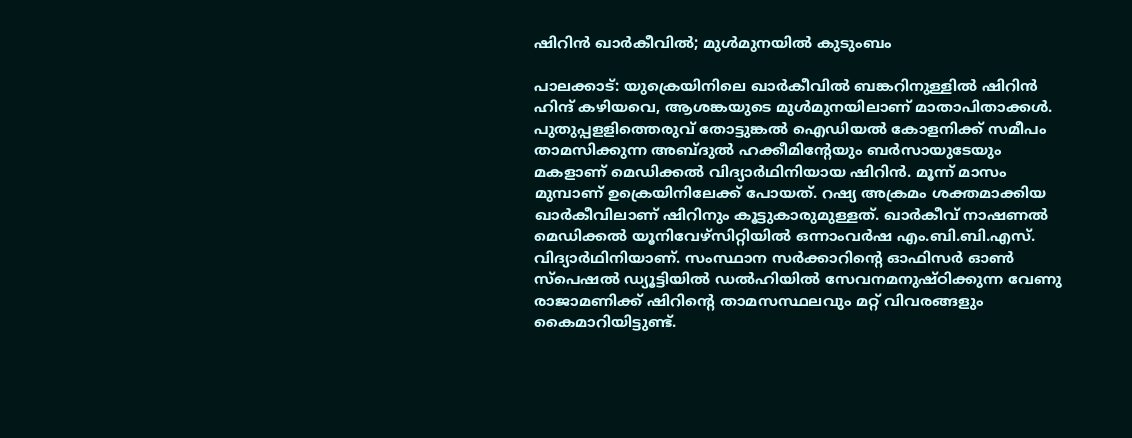ഷിറിൻ ഖാർകീവിൽ; മുൾമുനയിൽ കുടുംബം

പാലക്കാട്: യുക്രെയിനിലെ ഖാർകീവിൽ ബങ്കറിനുള്ളിൽ ഷിറിൻ ഹിന്ദ് കഴിയവെ, ആശങ്കയുടെ മുൾമുനയിലാണ് മാതാപിതാക്കൾ. പുതുപ്പളളിത്തെരുവ് തോട്ടുങ്കൽ ഐഡിയൽ കോളനിക്ക് സമീപം താമസിക്കുന്ന അബ്ദുൽ ഹക്കീമിന്‍റേയും ബർസായുടേയും മകളാണ് മെഡിക്കൽ വിദ്യാർഥിനിയായ ഷിറിൻ. മൂന്ന് മാസം മുമ്പാണ് ഉക്രെയിനിലേക്ക് പോയത്. റഷ്യ അക്രമം ശക്തമാക്കിയ ഖാർകീവിലാണ് ഷിറിനും കൂട്ടുകാരുമുള്ളത്. ഖാർകീവ് നാഷണൽ മെഡിക്കൽ യൂനിവേഴ്സിറ്റിയിൽ ഒന്നാംവർഷ എം.ബി.ബി.എസ്. വിദ്യാർഥിനിയാണ്. സംസ്ഥാന സർക്കാറിന്‍റെ ഓഫിസർ ഓൺ സ്പെഷൽ ഡ്യൂട്ടിയിൽ ഡൽഹിയിൽ സേവനമനുഷ്ഠിക്കുന്ന വേണു രാജാമണിക്ക് ഷിറിന്‍റെ താമസസ്ഥലവും മറ്റ് വിവരങ്ങളും കൈമാറിയിട്ടുണ്ട്.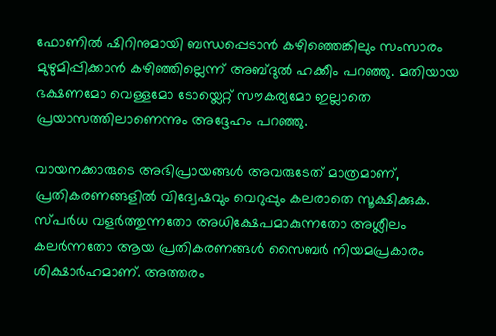ഫോണിൽ ഷിറിനുമായി ബന്ധപ്പെടാൻ കഴിഞ്ഞെങ്കിലും സംസാരം മുഴുമിപ്പിക്കാൻ കഴിഞ്ഞില്ലെന്ന് അബ്ദുൽ ഹക്കീം പറഞ്ഞു. മതിയായ ഭക്ഷണമോ വെള്ളമോ ടോയ്ലെറ്റ് സൗകര്യമോ ഇല്ലാതെ പ്രയാസത്തിലാണെന്നും അദ്ദേഹം പറഞ്ഞു.

വായനക്കാരുടെ അഭിപ്രായങ്ങള്‍ അവരുടേത് മാത്രമാണ്, പ്രതികരണങ്ങളിൽ വിദ്വേഷവും വെറുപ്പും കലരാതെ സൂക്ഷിക്കുക. സ്പർധ വളർത്തുന്നതോ അധിക്ഷേപമാകുന്നതോ അശ്ലീലം കലർന്നതോ ആയ പ്രതികരണങ്ങൾ സൈബർ നിയമപ്രകാരം ശിക്ഷാർഹമാണ്. അത്തരം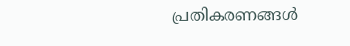പ്രതികരണങ്ങൾ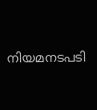നിയമനടപടി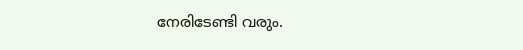നേരിടേണ്ടി വരും.